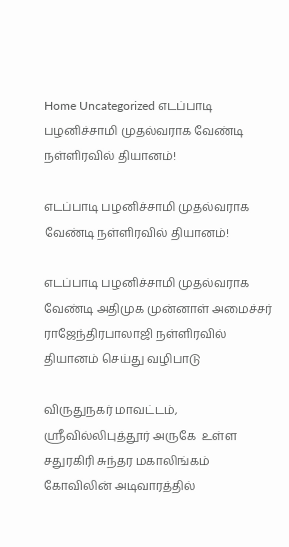Home Uncategorized எடப்பாடி பழனிச்சாமி முதல்வராக வேண்டி நள்ளிரவில் தியானம்!

எடப்பாடி பழனிச்சாமி முதல்வராக வேண்டி நள்ளிரவில் தியானம்!

எடப்பாடி பழனிச்சாமி முதல்வராக வேண்டி அதிமுக முன்னாள் அமைச்சர் ராஜேந்திரபாலாஜி நள்ளிரவில் தியானம் செய்து வழிபாடு

விருதுநகர் மாவட்டம், ஸ்ரீவில்லிபுத்தூர் அருகே  உள்ள சதுரகிரி சுந்தர மகாலிங்கம் கோவிலின் அடிவாரத்தில்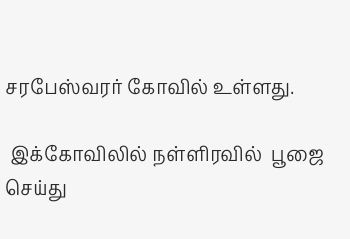சரபேஸ்வரர் கோவில் உள்ளது.

 இக்கோவிலில் நள்ளிரவில்  பூஜை செய்து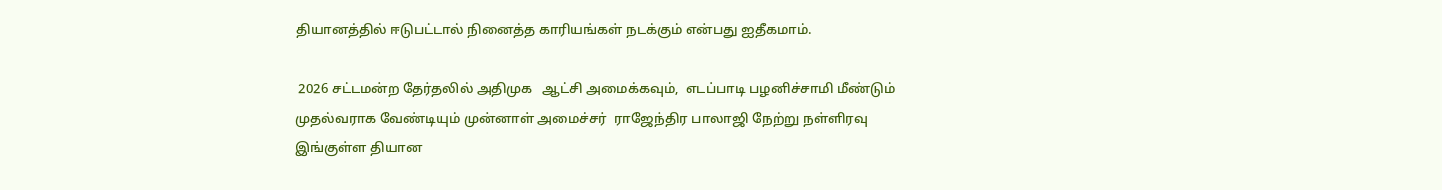தியானத்தில் ஈடுபட்டால் நினைத்த காரியங்கள் நடக்கும் என்பது ஐதீகமாம்.

 2026 சட்டமன்ற தேர்தலில் அதிமுக   ஆட்சி அமைக்கவும்,  எடப்பாடி பழனிச்சாமி மீண்டும் முதல்வராக வேண்டியும் முன்னாள் அமைச்சர்  ராஜேந்திர பாலாஜி நேற்று நள்ளிரவு இங்குள்ள தியான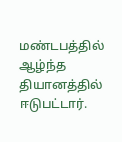மண்டபத்தில் ஆழ்ந்த தியானத்தில் ஈடுபட்டார்.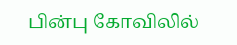பின்பு கோவிலில்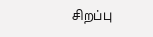சிறப்பு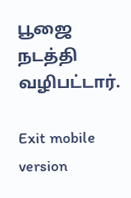பூஜை நடத்தி வழிபட்டார்.

Exit mobile version